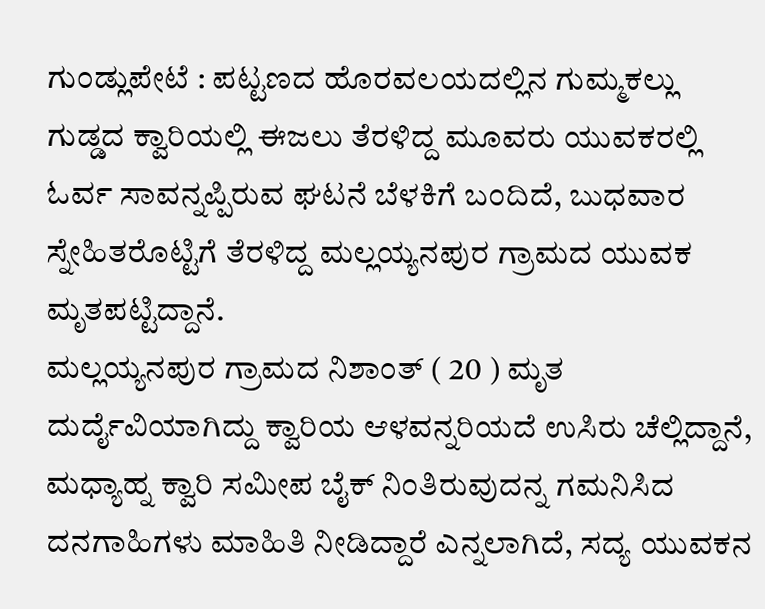ಗುಂಡ್ಲುಪೇಟೆ : ಪಟ್ಟಣದ ಹೊರವಲಯದಲ್ಲಿನ ಗುಮ್ಮಕಲ್ಲು ಗುಡ್ಡದ ಕ್ವಾರಿಯಲ್ಲಿ ಈಜಲು ತೆರಳಿದ್ದ ಮೂವರು ಯುವಕರಲ್ಲಿ ಓರ್ವ ಸಾವನ್ನಪ್ಪಿರುವ ಘಟನೆ ಬೆಳಕಿಗೆ ಬಂದಿದೆ, ಬುಧವಾರ ಸ್ನೇಹಿತರೊಟ್ಟಿಗೆ ತೆರಳಿದ್ದ ಮಲ್ಲಯ್ಯನಪುರ ಗ್ರಾಮದ ಯುವಕ ಮೃತಪಟ್ಟಿದ್ದಾನೆ.
ಮಲ್ಲಯ್ಯನಪುರ ಗ್ರಾಮದ ನಿಶಾಂತ್ ( 20 ) ಮೃತ ದುರ್ದೈವಿಯಾಗಿದ್ದು ಕ್ವಾರಿಯ ಆಳವನ್ನರಿಯದೆ ಉಸಿರು ಚೆಲ್ಲಿದ್ದಾನೆ, ಮಧ್ಯಾಹ್ನ ಕ್ವಾರಿ ಸಮೀಪ ಬೈಕ್ ನಿಂತಿರುವುದನ್ನ ಗಮನಿಸಿದ ದನಗಾಹಿಗಳು ಮಾಹಿತಿ ನೀಡಿದ್ದಾರೆ ಎನ್ನಲಾಗಿದೆ, ಸದ್ಯ ಯುವಕನ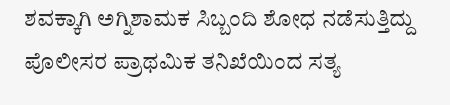ಶವಕ್ಕಾಗಿ ಅಗ್ನಿಶಾಮಕ ಸಿಬ್ಬಂದಿ ಶೋಧ ನಡೆಸುತ್ತಿದ್ದು ಪೊಲೀಸರ ಪ್ರಾಥಮಿಕ ತನಿಖೆಯಿಂದ ಸತ್ಯ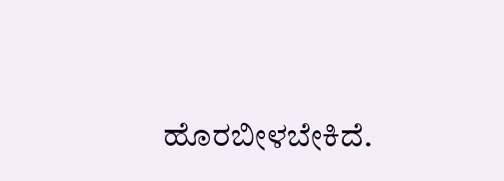ಹೊರಬೀಳಬೇಕಿದೆ.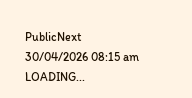PublicNext
30/04/2026 08:15 am
LOADING...